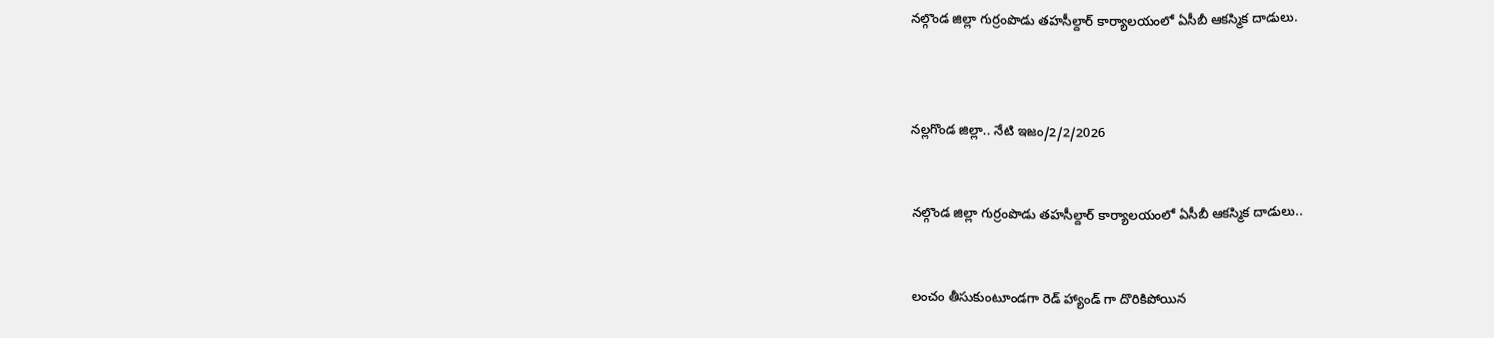నల్గొండ జిల్లా గుర్రంపొడు తహసీల్దార్ కార్యాలయంలో ఏసీబీ ఆకస్మిక దాడులు.



నల్లగొండ జిల్లా.. నేటి ఇజం/2/2/2026


నల్గొండ జిల్లా గుర్రంపొడు తహసీల్దార్ కార్యాలయంలో ఏసీబీ ఆకస్మిక దాడులు..


లంచం తీసుకుంటూండగా రెడ్ హ్యాండ్ గా దొరికిపోయిన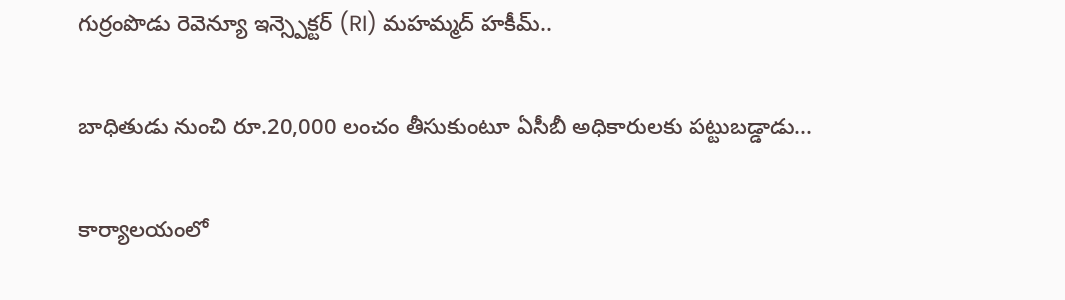గుర్రంపొడు రెవెన్యూ ఇన్స్పెక్టర్ (RI) మహమ్మద్ హకీమ్..


బాధితుడు నుంచి రూ.20,000 లంచం తీసుకుంటూ ఏసీబీ అధికారులకు పట్టుబడ్డాడు...


కార్యాలయంలో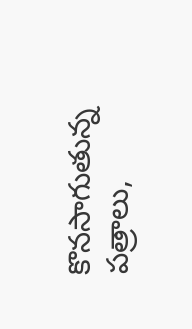కొనసాగుతున్న పత్రాలు,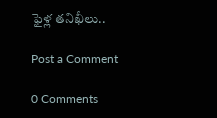ఫైళ్ల తనిఖీలు..

Post a Comment

0 Comments